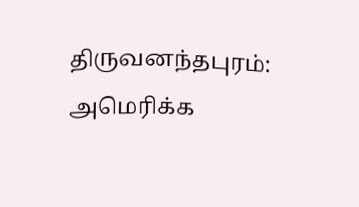திருவனந்தபுரம்:
அமெரிக்க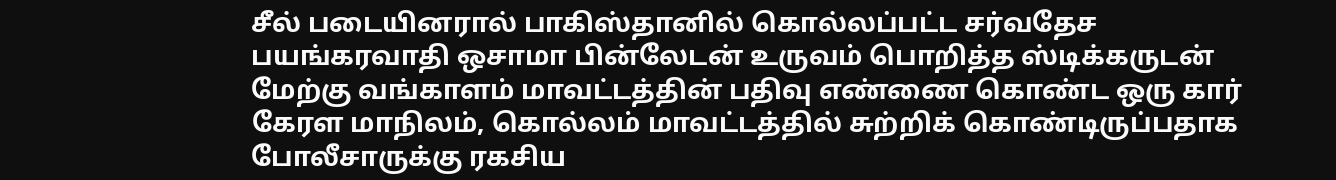சீல் படையினரால் பாகிஸ்தானில் கொல்லப்பட்ட சர்வதேச பயங்கரவாதி ஒசாமா பின்லேடன் உருவம் பொறித்த ஸ்டிக்கருடன் மேற்கு வங்காளம் மாவட்டத்தின் பதிவு எண்ணை கொண்ட ஒரு கார் கேரள மாநிலம், கொல்லம் மாவட்டத்தில் சுற்றிக் கொண்டிருப்பதாக போலீசாருக்கு ரகசிய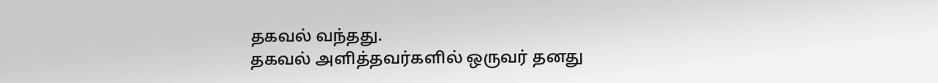தகவல் வந்தது.
தகவல் அளித்தவர்களில் ஒருவர் தனது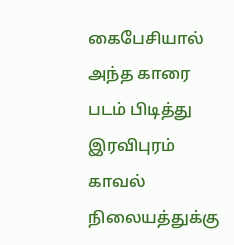கைபேசியால் அந்த காரை படம் பிடித்து இரவிபுரம் காவல் நிலையத்துக்கு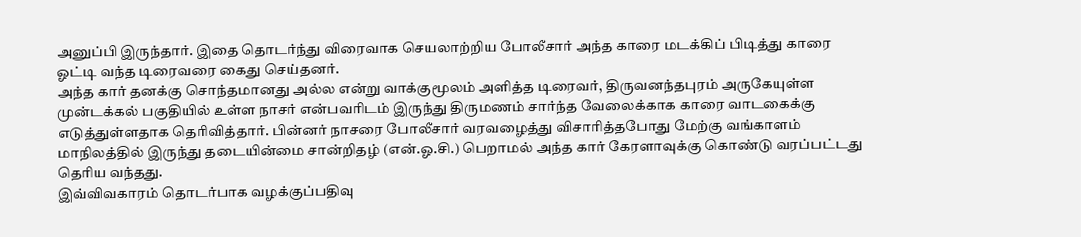அனுப்பி இருந்தார். இதை தொடர்ந்து விரைவாக செயலாற்றிய போலீசார் அந்த காரை மடக்கிப் பிடித்து காரை ஓட்டி வந்த டிரைவரை கைது செய்தனர்.
அந்த கார் தனக்கு சொந்தமானது அல்ல என்று வாக்குமூலம் அளித்த டிரைவர், திருவனந்தபுரம் அருகேயுள்ள முன்டக்கல் பகுதியில் உள்ள நாசர் என்பவரிடம் இருந்து திருமணம் சார்ந்த வேலைக்காக காரை வாடகைக்கு எடுத்துள்ளதாக தெரிவித்தார். பின்னர் நாசரை போலீசார் வரவழைத்து விசாரித்தபோது மேற்கு வங்காளம் மாநிலத்தில் இருந்து தடையின்மை சான்றிதழ் (என்.ஓ.சி.) பெறாமல் அந்த கார் கேரளாவுக்கு கொண்டு வரப்பட்டது தெரிய வந்தது.
இவ்விவகாரம் தொடர்பாக வழக்குப்பதிவு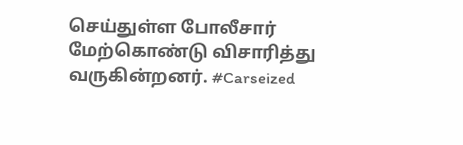செய்துள்ள போலீசார் மேற்கொண்டு விசாரித்து வருகின்றனர். #Carseized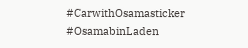#CarwithOsamasticker #OsamabinLaden